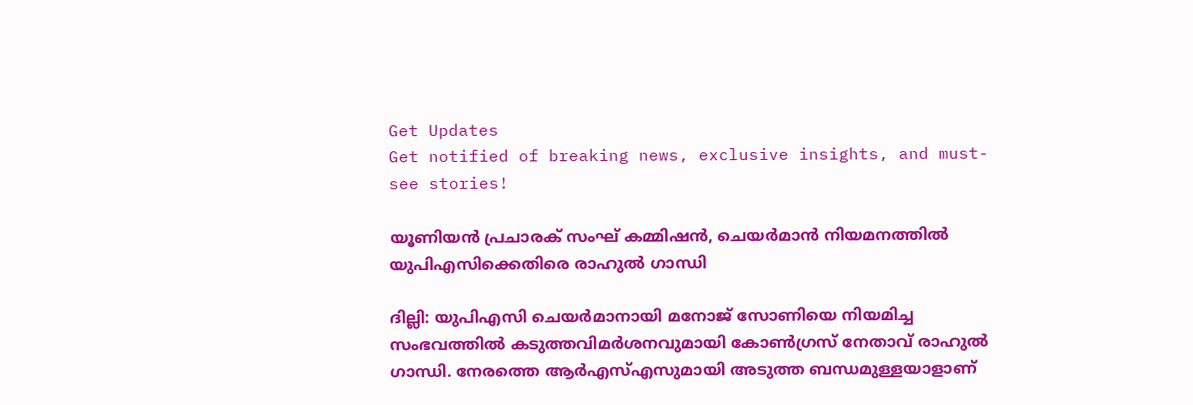Get Updates
Get notified of breaking news, exclusive insights, and must-see stories!

യൂണിയന്‍ പ്രചാരക് സംഘ് കമ്മിഷന്‍, ചെയര്‍മാന്‍ നിയമനത്തില്‍ യുപിഎസിക്കെതിരെ രാഹുല്‍ ഗാന്ധി

ദില്ലി: യുപിഎസി ചെയര്‍മാനായി മനോജ് സോണിയെ നിയമിച്ച സംഭവത്തില്‍ കടുത്തവിമര്‍ശനവുമായി കോണ്‍ഗ്രസ് നേതാവ് രാഹുല്‍ ഗാന്ധി. നേരത്തെ ആര്‍എസ്എസുമായി അടുത്ത ബന്ധമുള്ളയാളാണ്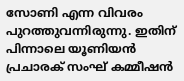സോണി എന്ന വിവരം പുറത്തുവന്നിരുന്നു. ഇതിന് പിന്നാലെ യൂണിയന്‍ പ്രചാരക് സംഘ് കമ്മീഷന്‍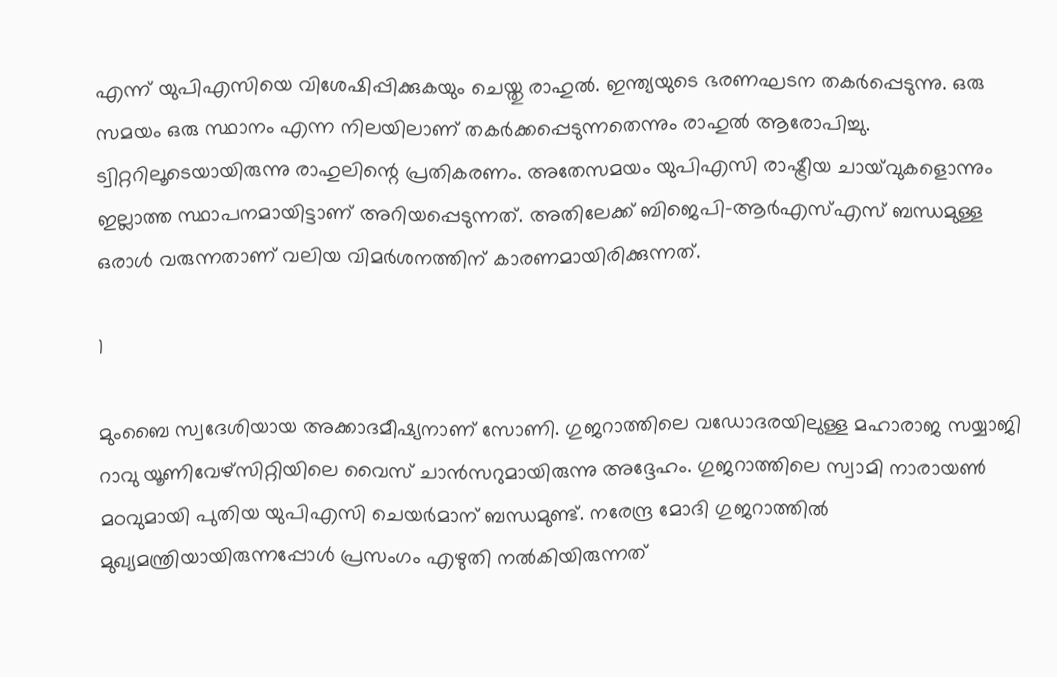എന്ന് യുപിഎസിയെ വിശേഷിപ്പിക്കുകയും ചെയ്തു രാഹുല്‍. ഇന്ത്യയുടെ ഭരണഘടന തകര്‍പ്പെടുന്നു. ഒരു സമയം ഒരു സ്ഥാനം എന്ന നിലയിലാണ് തകര്‍ക്കപ്പെടുന്നതെന്നും രാഹുല്‍ ആരോപിച്ചു. ട്വിറ്ററിലൂടെയായിരുന്നു രാഹുലിന്റെ പ്രതികരണം. അതേസമയം യുപിഎസി രാഷ്ട്രീയ ചായ്‌വുകളൊന്നും ഇല്ലാത്ത സ്ഥാപനമായിട്ടാണ് അറിയപ്പെടുന്നത്. അതിലേക്ക് ബിജെപി-ആര്‍എസ്എസ് ബന്ധമുള്ള ഒരാള്‍ വരുന്നതാണ് വലിയ വിമര്‍ശനത്തിന് കാരണമായിരിക്കുന്നത്.

1

മുംബൈ സ്വദേശിയായ അക്കാദമീഷ്യനാണ് സോണി. ഗുജറാത്തിലെ വഡോദരയിലുള്ള മഹാരാജ സയ്യാജി റാവു യൂണിവേഴ്‌സിറ്റിയിലെ വൈസ് ചാന്‍സറുമായിരുന്നു അദ്ദേഹം. ഗുജറാത്തിലെ സ്വാമി നാരായണ്‍ മഠവുമായി പുതിയ യുപിഎസി ചെയര്‍മാന് ബന്ധമുണ്ട്. നരേന്ദ്ര മോദി ഗുജറാത്തില്‍ മുഖ്യമന്ത്രിയായിരുന്നപ്പോള്‍ പ്രസംഗം എഴുതി നല്‍കിയിരുന്നത്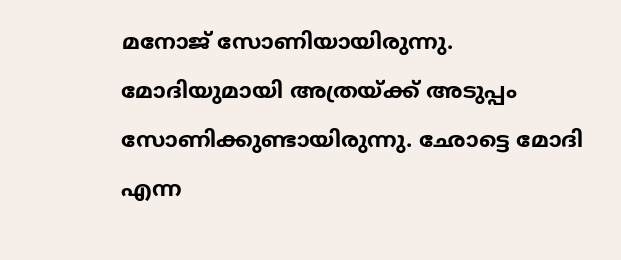മനോജ് സോണിയായിരുന്നു. മോദിയുമായി അത്രയ്ക്ക് അടുപ്പം സോണിക്കുണ്ടായിരുന്നു. ഛോട്ടെ മോദി എന്ന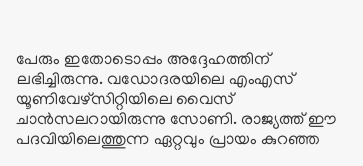പേരും ഇതോടൊപ്പം അദ്ദേഹത്തിന് ലഭിച്ചിരുന്നു. വഡോദരയിലെ എംഎസ് യൂണിവേഴ്‌സിറ്റിയിലെ വൈസ് ചാന്‍സലറായിരുന്നു സോണി. രാജ്യത്ത് ഈ പദവിയിലെത്തുന്ന ഏറ്റവും പ്രായം കുറഞ്ഞ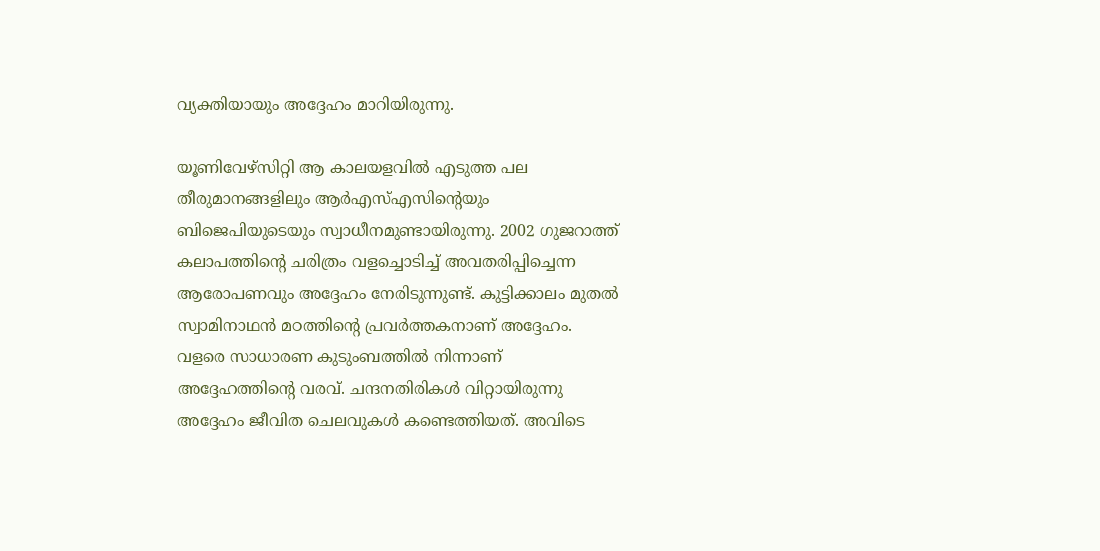വ്യക്തിയായും അദ്ദേഹം മാറിയിരുന്നു.

യൂണിവേഴ്‌സിറ്റി ആ കാലയളവില്‍ എടുത്ത പല തീരുമാനങ്ങളിലും ആര്‍എസ്എസിന്റെയും ബിജെപിയുടെയും സ്വാധീനമുണ്ടായിരുന്നു. 2002 ഗുജറാത്ത് കലാപത്തിന്റെ ചരിത്രം വളച്ചൊടിച്ച് അവതരിപ്പിച്ചെന്ന ആരോപണവും അദ്ദേഹം നേരിടുന്നുണ്ട്. കുട്ടിക്കാലം മുതല്‍ സ്വാമിനാഥന്‍ മഠത്തിന്റെ പ്രവര്‍ത്തകനാണ് അദ്ദേഹം. വളരെ സാധാരണ കുടുംബത്തില്‍ നിന്നാണ് അദ്ദേഹത്തിന്റെ വരവ്. ചന്ദനതിരികള്‍ വിറ്റായിരുന്നു അദ്ദേഹം ജീവിത ചെലവുകള്‍ കണ്ടെത്തിയത്. അവിടെ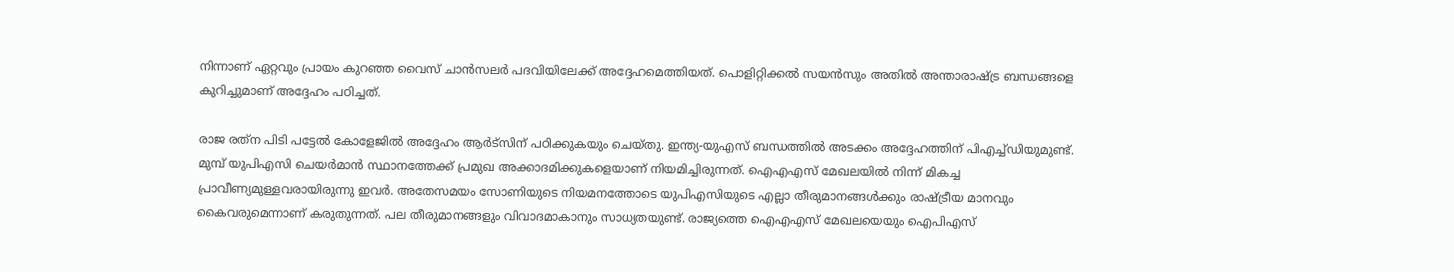നിന്നാണ് ഏറ്റവും പ്രായം കുറഞ്ഞ വൈസ് ചാന്‍സലര്‍ പദവിയിലേക്ക് അദ്ദേഹമെത്തിയത്. പൊളിറ്റിക്കല്‍ സയന്‍സും അതില്‍ അന്താരാഷ്ട്ര ബന്ധങ്ങളെ കുറിച്ചുമാണ് അദ്ദേഹം പഠിച്ചത്.

രാജ രത്‌ന പിടി പട്ടേല്‍ കോളേജില്‍ അദ്ദേഹം ആര്‍ട്‌സിന് പഠിക്കുകയും ചെയ്തു. ഇന്ത്യ-യുഎസ് ബന്ധത്തില്‍ അടക്കം അദ്ദേഹത്തിന് പിഎച്ച്ഡിയുമുണ്ട്. മുമ്പ് യുപിഎസി ചെയര്‍മാന്‍ സ്ഥാനത്തേക്ക് പ്രമുഖ അക്കാദമിക്കുകളെയാണ് നിയമിച്ചിരുന്നത്. ഐഎഎസ് മേഖലയില്‍ നിന്ന് മികച്ച പ്രാവീണ്യമുള്ളവരായിരുന്നു ഇവര്‍. അതേസമയം സോണിയുടെ നിയമനത്തോടെ യുപിഎസിയുടെ എല്ലാ തീരുമാനങ്ങള്‍ക്കും രാഷ്ട്രീയ മാനവും കൈവരുമെന്നാണ് കരുതുന്നത്. പല തീരുമാനങ്ങളും വിവാദമാകാനും സാധ്യതയുണ്ട്. രാജ്യത്തെ ഐഎഎസ് മേഖലയെയും ഐപിഎസ്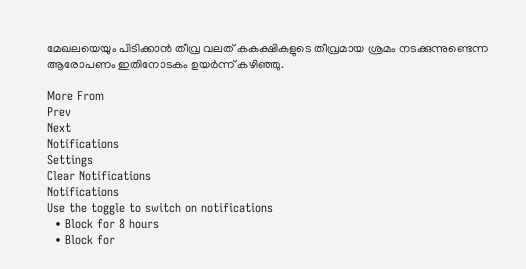മേഖലയെയും പിടിക്കാന്‍ തീവ്ര വലത് കകക്ഷികളുടെ തീവ്രമായ ശ്രമം നടക്കുന്നുണ്ടെന്ന ആരോപണം ഇതിനോടകം ഉയര്‍ന്ന് കഴിഞ്ഞു.

More From
Prev
Next
Notifications
Settings
Clear Notifications
Notifications
Use the toggle to switch on notifications
  • Block for 8 hours
  • Block for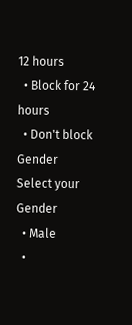12 hours
  • Block for 24 hours
  • Don't block
Gender
Select your Gender
  • Male
  •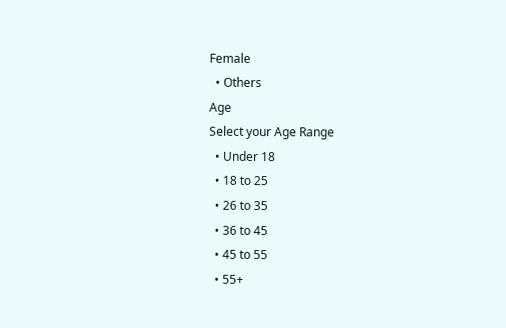Female
  • Others
Age
Select your Age Range
  • Under 18
  • 18 to 25
  • 26 to 35
  • 36 to 45
  • 45 to 55
  • 55+